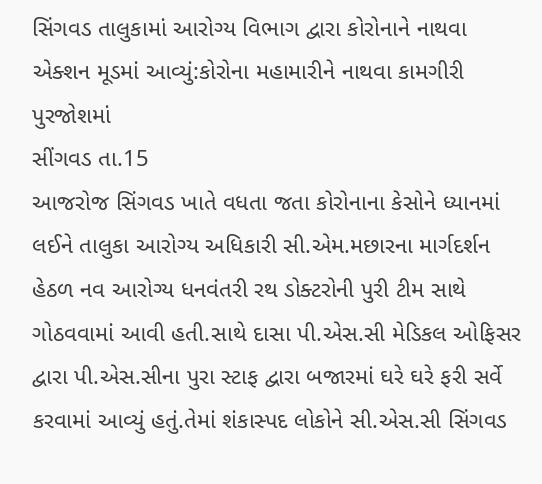સિંગવડ તાલુકામાં આરોગ્ય વિભાગ દ્વારા કોરોનાને નાથવા એક્શન મૂડમાં આવ્યું:કોરોના મહામારીને નાથવા કામગીરી પુરજોશમાં
સીંગવડ તા.15
આજરોજ સિંગવડ ખાતે વધતા જતા કોરોનાના કેસોને ધ્યાનમાં લઈને તાલુકા આરોગ્ય અધિકારી સી.એમ.મછારના માર્ગદર્શન હેઠળ નવ આરોગ્ય ધનવંતરી રથ ડોક્ટરોની પુરી ટીમ સાથે ગોઠવવામાં આવી હતી.સાથે દાસા પી.એસ.સી મેડિકલ ઓફિસર દ્વારા પી.એસ.સીના પુરા સ્ટાફ દ્વારા બજારમાં ઘરે ઘરે ફરી સર્વે કરવામાં આવ્યું હતું.તેમાં શંકાસ્પદ લોકોને સી.એસ.સી સિંગવડ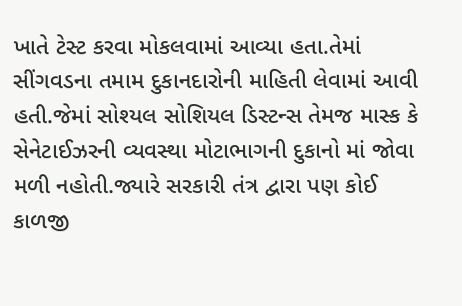ખાતે ટેસ્ટ કરવા મોકલવામાં આવ્યા હતા.તેમાં સીંગવડના તમામ દુકાનદારોની માહિતી લેવામાં આવી હતી.જેમાં સોશ્યલ સોશિયલ ડિસ્ટન્સ તેમજ માસ્ક કે સેનેટાઈઝરની વ્યવસ્થા મોટાભાગની દુકાનો માં જોવા મળી નહોતી.જ્યારે સરકારી તંત્ર દ્વારા પણ કોઈ કાળજી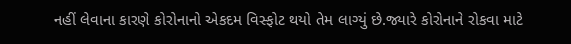નહીં લેવાના કારણે કોરોનાનો એકદમ વિસ્ફોટ થયો તેમ લાગ્યું છે.જ્યારે કોરોનાને રોકવા માટે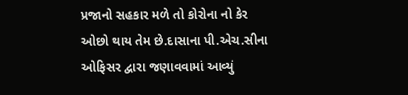પ્રજાનો સહકાર મળે તો કોરોના નો કેર ઓછો થાય તેમ છે.દાસાના પી.એચ.સીના ઓફિસર દ્વારા જણાવવામાં આવ્યું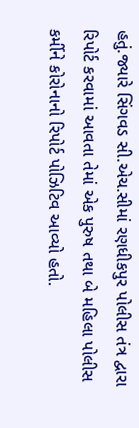હતું.જ્યારે સિંગવડ સી.એચ.સીમાં રણધીકપુર પોલીસ તંત્ર દ્વારા રિપોર્ટ કરવામાં આવતા તેમાં એક પુરુષ તથા બે મહિલા પોલીસ કર્મીને કોરોનાનો રિપોર્ટ પોઝિટિવ આવ્યો હતો.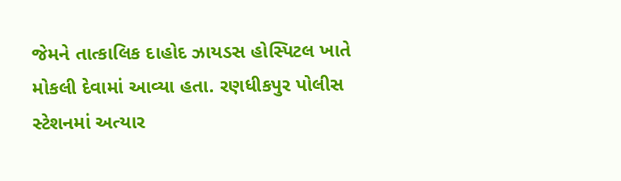જેમને તાત્કાલિક દાહોદ ઝાયડસ હોસ્પિટલ ખાતે મોકલી દેવામાં આવ્યા હતા. રણધીકપુર પોલીસ સ્ટેશનમાં અત્યાર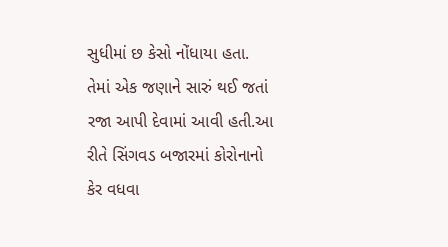સુધીમાં છ કેસો નોંધાયા હતા. તેમાં એક જણાને સારું થઈ જતાં રજા આપી દેવામાં આવી હતી.આ રીતે સિંગવડ બજારમાં કોરોનાનો કેર વધવા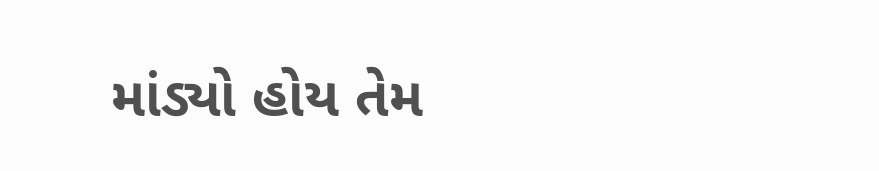માંડ્યો હોય તેમ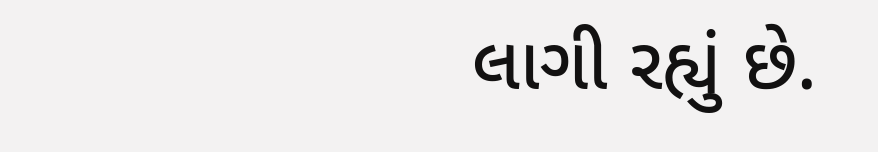લાગી રહ્યું છે.